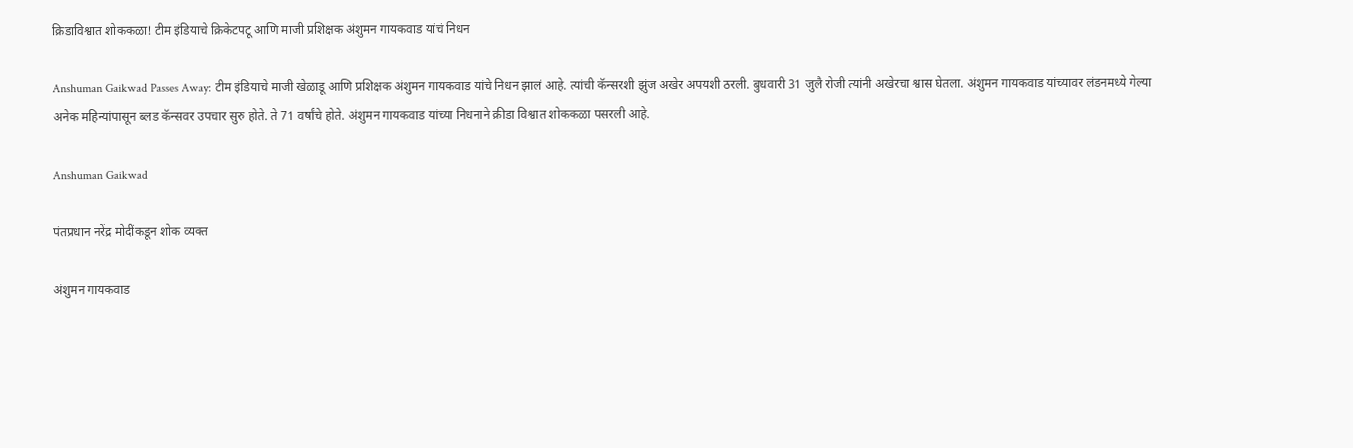क्रिडाविश्वात शोककळा! टीम इंडियाचे क्रिकेटपटू आणि माजी प्रशिक्षक अंशुमन गायकवाड यांचं निधन

Anshuman Gaikwad Passes Away: टीम इंडियाचे माजी खेळाडू आणि प्रशिक्षक अंशुमन गायकवाड यांचे निधन झालं आहे. त्यांची कॅन्सरशी झुंज अखेर अपयशी ठरली. बुधवारी 31 जुलै रोजी त्यांनी अखेरचा श्वास घेतला. अंशुमन गायकवाड यांच्यावर लंडनमध्ये गेल्या अनेक महिन्यांपासून ब्लड कॅन्सवर उपचार सुरु होते. ते 71 वर्षांचे होते. अंशुमन गायकवाड यांच्या निधनाने क्रीडा विश्वात शोककळा पसरली आहे.

Anshuman Gaikwad

पंतप्रधान नरेंद्र मोदींकडून शोक व्यक्त

अंशुमन गायकवाड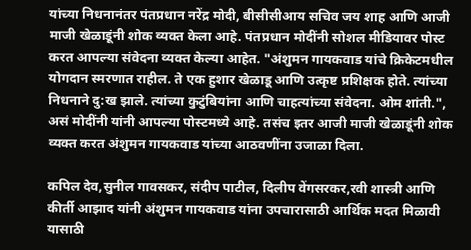यांच्या निधनानंतर पंतप्रधान नरेंद्र मोदी, बीसीसीआय सचिव जय शाह आणि आजी माजी खेळाडूंनी शोक व्यक्त केला आहे. पंतप्रधान मोदींनी सोशल मीडियावर पोस्ट करत आपल्या संवेदना व्यक्त केल्या आहेत. "अंशुमन गायकवाड यांचे क्रिकेटमधील योगदान स्मरणात राहील. ते एक हुशार खेळाडू आणि उत्कृष्ट प्रशिक्षक होते. त्यांच्या निधनाने दु:ख झाले. त्यांच्या कुटुंबियांना आणि चाहत्यांच्या संवेदना. ओम शांती.", असं मोदींनी यांनी आपल्या पोस्टमध्ये आहे. तसंच इतर आजी माजी खेळाडूंनी शोक व्यक्त करत अंशुमन गायकवाड यांच्या आठवणींना उजाळा दिला.

कपिल देव,सुनील गावसकर, संदीप पाटील, दिलीप वेंगसरकर,रवी शास्त्री आणि कीर्ती आझाद यांनी अंशुमन गायकवाड यांना उपचारासाठी आर्थिक मदत मिळावी यासाठी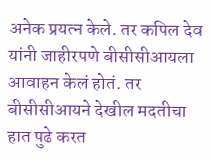अनेक प्रयत्न केले. तर कपिल देव यांनी जाहीरपणे बीसीसीआयला आवाहन केलं होतं. तर बीसीसीआयने देखील मदतीचा हात पुढे करत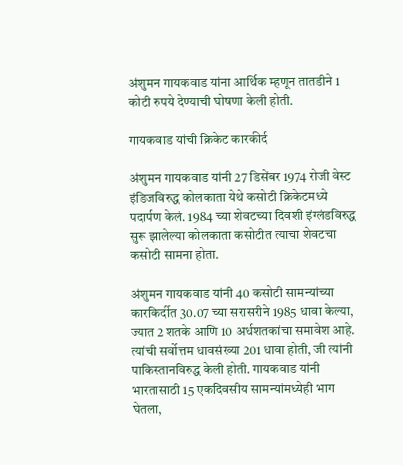अंशुमन गायकवाड यांना आर्थिक म्हणून तातडीने 1 कोटी रुपये देण्याची घोषणा केली होती.

गायकवाड यांची क्रिकेट कारकीर्द

अंशुमन गायकवाड यांनी 27 डिसेंबर 1974 रोजी वेस्ट इंडिजविरुद्ध कोलकाता येथे कसोटी क्रिकेटमध्ये पदार्पण केलं. 1984 च्या शेवटच्या दिवशी इंग्लंडविरुद्ध सुरू झालेल्या कोलकाता कसोटीत त्याचा शेवटचा कसोटी सामना होता.

अंशुमन गायकवाड यांनी 40 कसोटी सामन्यांच्या कारकिर्दीत 30.07 च्या सरासरीने 1985 धावा केल्या, ज्यात 2 शतके आणि 10 अर्धशतकांचा समावेश आहे. त्यांची सर्वोत्तम धावसंख्या 201 धावा होती, जी त्यांनी पाकिस्तानविरुद्ध केली होती. गायकवाड यांनी भारतासाठी 15 एकदिवसीय सामन्यांमध्येही भाग घेतला,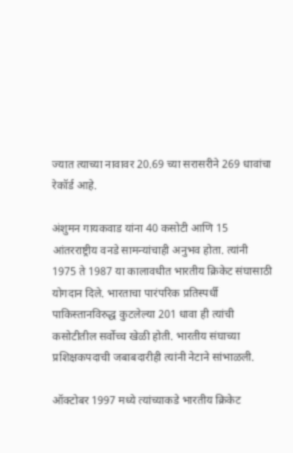ज्यात त्याच्या नावावर 20.69 च्या सरासरीने 269 धावांचा रेकॉर्ड आहे.

अंशुमन गायकवाड यांना 40 कसोटी आणि 15 आंतरराष्ट्रीय वनडे सामन्यांचाही अनुभव होता. त्यांनी 1975 ते 1987 या कालावधीत भारतीय क्रिकेट संघासाठी योगदान दिले. भारताचा पारंपरिक प्रतिस्पर्धी पाकिस्तानविरुद्ध कुटलेल्या 201 धावा ही त्यांची कसोटीतील सर्वोच्च खेळी होती. भारतीय संघाच्या प्रशिक्षकपदाची जबाबदारीही त्यांनी नेटाने सांभाळली.

ऑक्टोबर 1997 मध्ये त्यांच्याकडे भारतीय क्रिकेट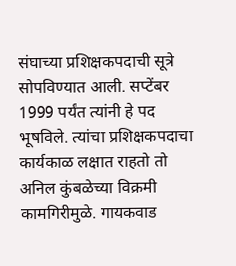संघाच्या प्रशिक्षकपदाची सूत्रे सोपविण्यात आली. सप्टेंबर 1999 पर्यंत त्यांनी हे पद भूषविले. त्यांचा प्रशिक्षकपदाचा कार्यकाळ लक्षात राहतो तो अनिल कुंबळेच्या विक्रमी कामगिरीमुळे. गायकवाड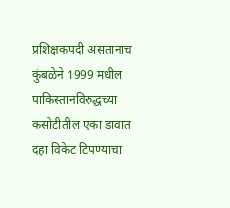प्रशिक्षकपदी असतानाच कुंबळेने 1999 मधील पाकिस्तानविरुद्धच्या कसोटीतील एका डावात दहा विकेट टिपण्याचा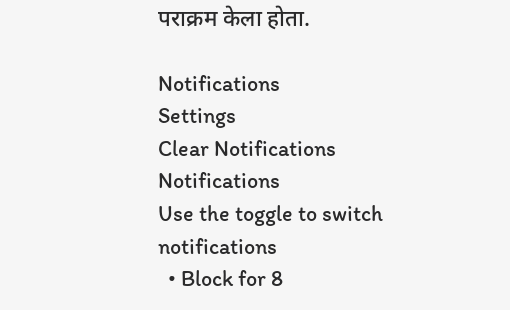पराक्रम केला होता.

Notifications
Settings
Clear Notifications
Notifications
Use the toggle to switch notifications
  • Block for 8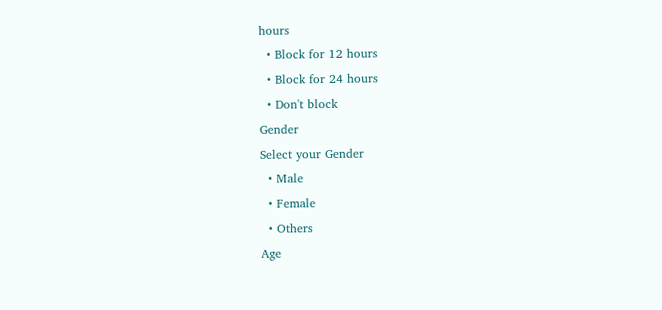hours
  • Block for 12 hours
  • Block for 24 hours
  • Don't block
Gender
Select your Gender
  • Male
  • Female
  • Others
Age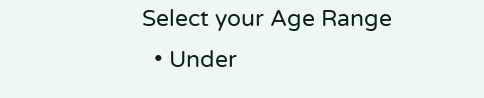Select your Age Range
  • Under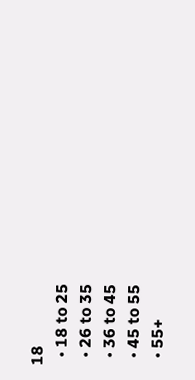18
  • 18 to 25
  • 26 to 35
  • 36 to 45
  • 45 to 55
  • 55+